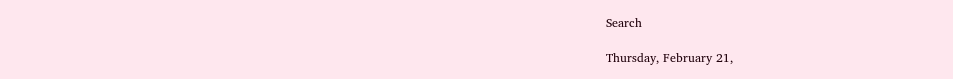Search

Thursday, February 21,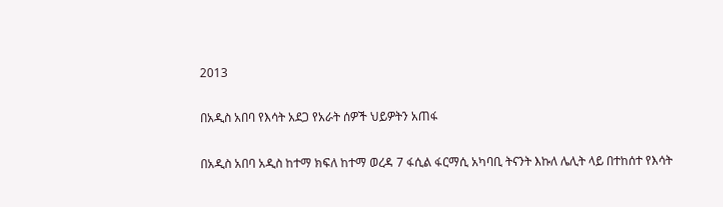2013

በአዲስ አበባ የእሳት አደጋ የአራት ሰዎች ህይዎትን አጠፋ

በአዲስ አበባ አዲስ ከተማ ክፍለ ከተማ ወረዳ 7 ፋሲል ፋርማሲ አካባቢ ትናንት እኩለ ሌሊት ላይ በተከሰተ የእሳት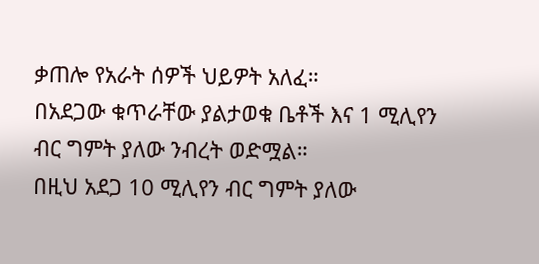ቃጠሎ የአራት ሰዎች ህይዎት አለፈ።
በአደጋው ቁጥራቸው ያልታወቁ ቤቶች እና 1 ሚሊየን ብር ግምት ያለው ንብረት ወድሟል።
በዚህ አደጋ 10 ሚሊየን ብር ግምት ያለው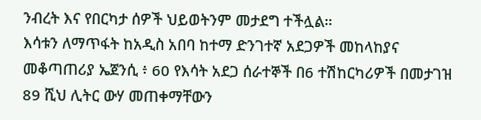ንብረት እና የበርካታ ሰዎች ህይወትንም መታደግ ተችሏል።
እሳቱን ለማጥፋት ከአዲስ አበባ ከተማ ድንገተኛ አደጋዎች መከላከያና መቆጣጠሪያ ኤጀንሲ ፥ 60 የእሳት አደጋ ሰራተኞች በ6 ተሽከርካሪዎች በመታገዝ 89 ሺህ ሊትር ውሃ መጠቀማቸውን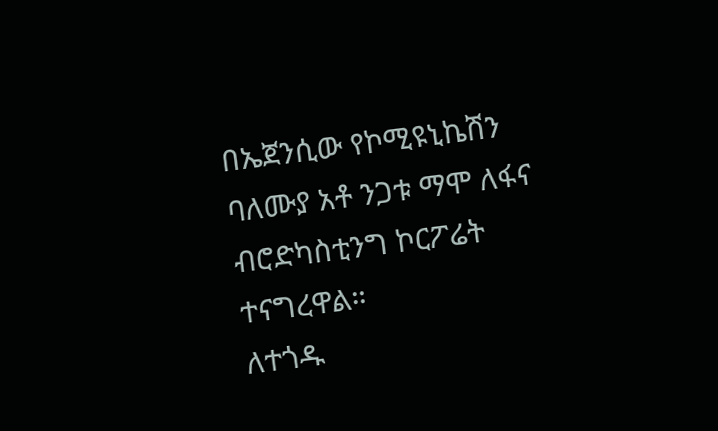በኤጀንሲው የኮሚዩኒኬሽን ባለሙያ አቶ ንጋቱ ማሞ ለፋና ብሮድካስቲንግ ኮርፖሬት ተናግረዋል።
ለተጎዱ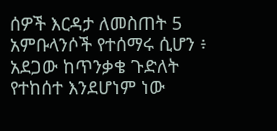ሰዎች እርዳታ ለመስጠት 5 አምቡላንሶች የተሰማሩ ሲሆን ፥ አደጋው ከጥንቃቄ ጉድለት የተከሰተ እንደሆነም ነው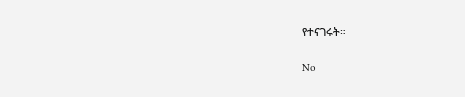የተናገሩት።

No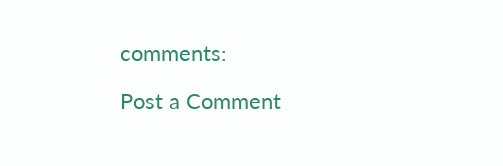comments:

Post a Comment